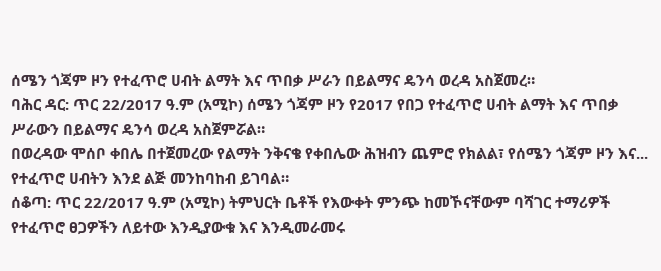ሰሜን ጎጃም ዞን የተፈጥሮ ሀብት ልማት እና ጥበቃ ሥራን በይልማና ዴንሳ ወረዳ አስጀመረ።
ባሕር ዳር: ጥር 22/2017 ዓ.ም (አሚኮ) ሰሜን ጎጃም ዞን የ2017 የበጋ የተፈጥሮ ሀብት ልማት እና ጥበቃ ሥራውን በይልማና ዴንሳ ወረዳ አስጀምሯል።
በወረዳው ሞሰቦ ቀበሌ በተጀመረው የልማት ንቅናቄ የቀበሌው ሕዝብን ጨምሮ የክልል፣ የሰሜን ጎጃም ዞን እና...
የተፈጥሮ ሀብትን እንደ ልጅ መንከባከብ ይገባል።
ሰቆጣ: ጥር 22/2017 ዓ.ም (አሚኮ) ትምህርት ቤቶች የእውቀት ምንጭ ከመኾናቸውም ባሻገር ተማሪዎች የተፈጥሮ ፀጋዎችን ለይተው እንዲያውቁ እና እንዲመራመሩ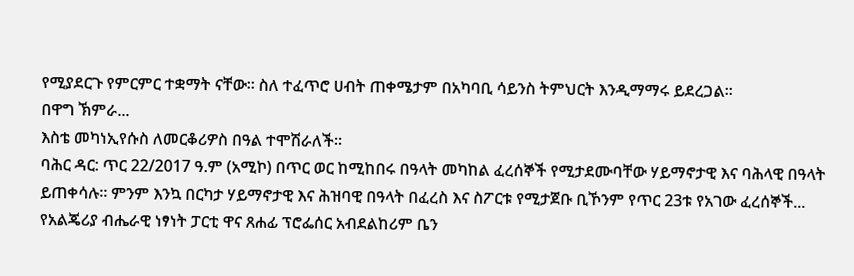የሚያደርጉ የምርምር ተቋማት ናቸው። ስለ ተፈጥሮ ሀብት ጠቀሜታም በአካባቢ ሳይንስ ትምህርት እንዲማማሩ ይደረጋል።
በዋግ ኽምራ...
እስቴ መካነኢየሱስ ለመርቆሪዎስ በዓል ተሞሽራለች።
ባሕር ዳር: ጥር 22/2017 ዓ.ም (አሚኮ) በጥር ወር ከሚከበሩ በዓላት መካከል ፈረሰኞች የሚታደሙባቸው ሃይማኖታዊ እና ባሕላዊ በዓላት ይጠቀሳሉ። ምንም እንኳ በርካታ ሃይማኖታዊ እና ሕዝባዊ በዓላት በፈረስ እና ስፖርቱ የሚታጀቡ ቢኾንም የጥር 23ቱ የአገው ፈረሰኞች...
የአልጄሪያ ብሔራዊ ነፃነት ፓርቲ ዋና ጸሐፊ ፕሮፌሰር አብደልከሪም ቤን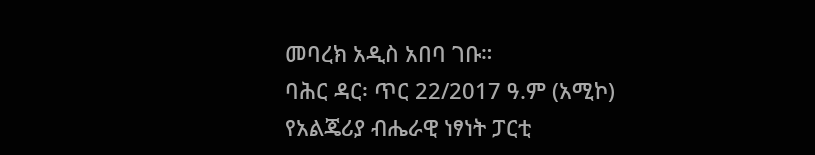መባረክ አዲስ አበባ ገቡ።
ባሕር ዳር፡ ጥር 22/2017 ዓ.ም (አሚኮ) የአልጄሪያ ብሔራዊ ነፃነት ፓርቲ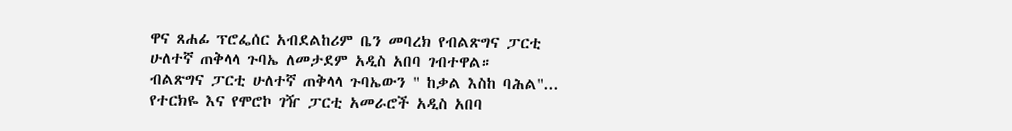ዋና ጸሐፊ ፕሮፌሰር አብደልከሪም ቤን መባረክ የብልጽግና ፓርቲ ሁለተኛ ጠቅላላ ጉባኤ ለመታደም አዲስ አበባ ገብተዋል።
ብልጽግና ፓርቲ ሁለተኛ ጠቅላላ ጉባኤውን " ከቃል እስከ ባሕል"...
የተርክዬ እና የሞሮኮ ገዥ ፓርቲ አመራሮች አዲስ አበባ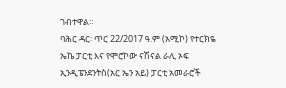ገብተዋል።
ባሕር ዳር፡ ጥር 22/2017 ዓ.ም (አሚኮ) የተርክዬ ኤኬ ፓርቲ እና የሞሮኮው ናሽናል ራሊ ኦፍ ኢንዲፔንደንትስ(አር ኤን አይ) ፓርቲ አመራሮች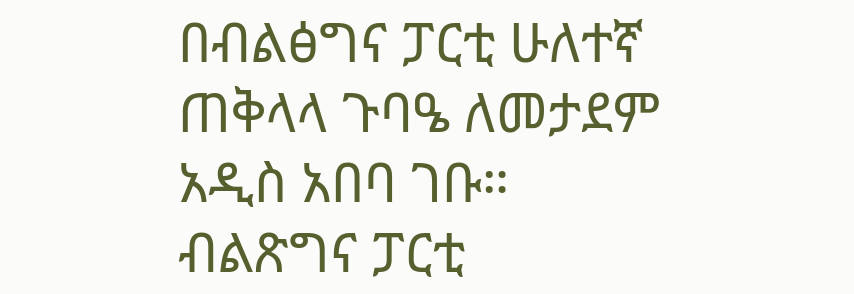በብልፅግና ፓርቲ ሁለተኛ ጠቅላላ ጉባዔ ለመታደም አዲስ አበባ ገቡ።
ብልጽግና ፓርቲ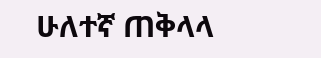ሁለተኛ ጠቅላላ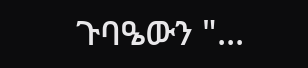ጉባዔውን "...